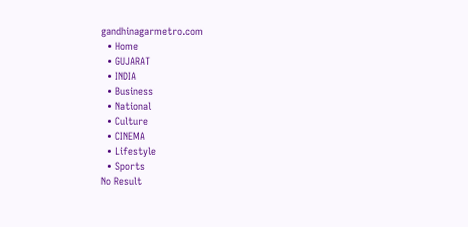gandhinagarmetro.com
  • Home
  • GUJARAT
  • INDIA
  • Business
  • National
  • Culture
  • CINEMA
  • Lifestyle
  • Sports
No Result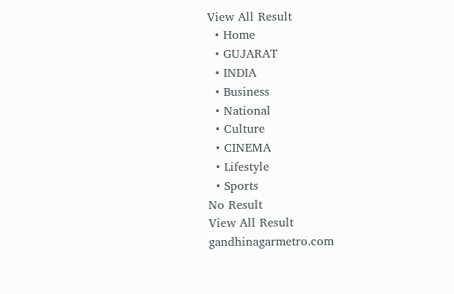View All Result
  • Home
  • GUJARAT
  • INDIA
  • Business
  • National
  • Culture
  • CINEMA
  • Lifestyle
  • Sports
No Result
View All Result
gandhinagarmetro.com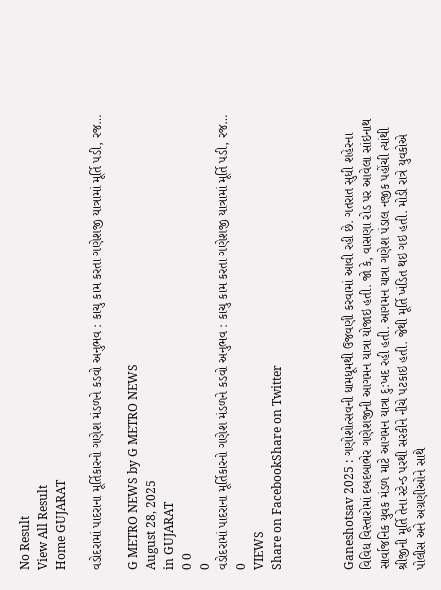No Result
View All Result
Home GUJARAT

વડોદરામાં પાદરાના મૂર્તિકારનો ગણેશ મંડળને કડવો અનુભવ : કાચુ કામ કરતા ગણેશજી યાત્રામાં મૂર્તિ પડી, રજ…

G METRO NEWS by G METRO NEWS
August 28, 2025
in GUJARAT
0 0
0
વડોદરામાં પાદરાના મૂર્તિકારનો ગણેશ મંડળને કડવો અનુભવ : કાચુ કામ કરતા ગણેશજી યાત્રામાં મૂર્તિ પડી, રજ…
0
VIEWS
Share on FacebookShare on Twitter



Ganeshotsav 2025 : ગણોશોત્સવની ધામધૂમથી ઉજવણી કરવામાં આવી રહી છે. ગતરાત સુધી શહેરના વિવિધ વિસ્તારોમાં દબદબાભેર ગણેશજીની આગમન યાત્રા યોજાઇ હતી. જો કે, વાસણા રોડ પર આવેલા સાંઇનાથ સાર્વાજનિક યુવક મંડળ માટે આગમન યાત્રા દુ:ખદ રહી હતી. આગમન યાત્રા ગણેશ પંડાલ નજીક પહોંચી ત્યાંથી શ્રીજીની મૂર્તિ તેના સ્ટેન્ડ પરથી સરકીને નીચે પટકાઇ હતી. જેથી મૂર્તિ ખંડિત થઇ ગઇ હતી. મોડી રાત્રે યુવકોએ પોલીસ અને અગ્રણીઓને સાથે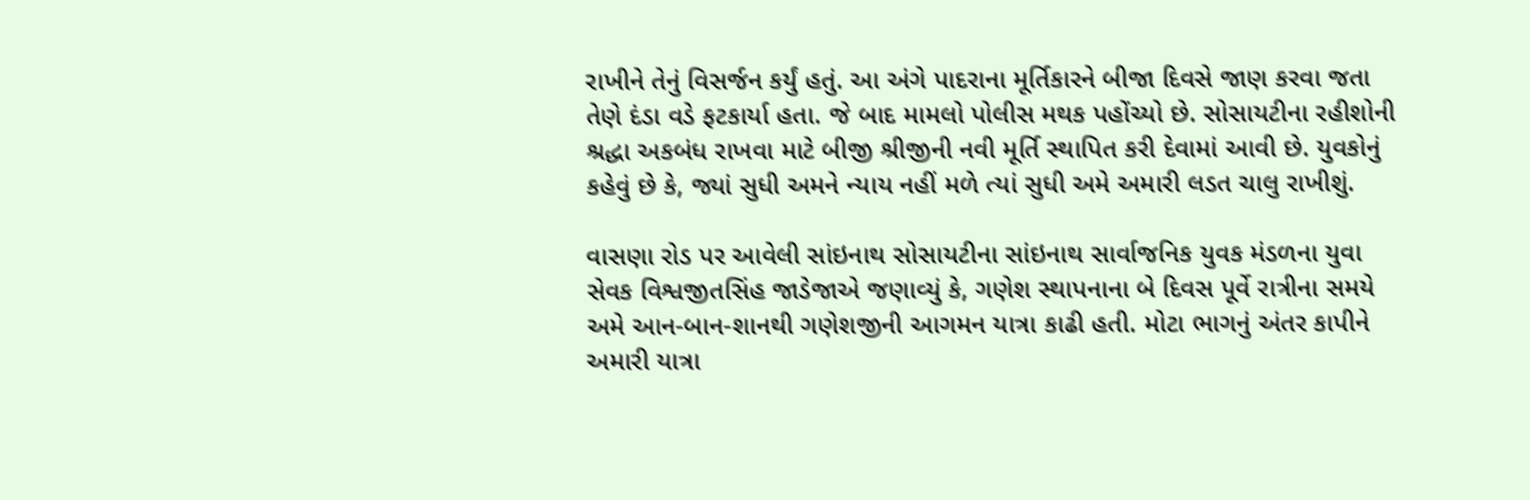રાખીને તેનું વિસર્જન કર્યું હતું. આ અંગે પાદરાના મૂર્તિકારને બીજા દિવસે જાણ કરવા જતા તેણે દંડા વડે ફટકાર્યા હતા. જે બાદ મામલો પોલીસ મથક પહોંચ્યો છે. સોસાયટીના રહીશોની શ્રદ્ધા અકબંધ રાખવા માટે બીજી શ્રીજીની નવી મૂર્તિ સ્થાપિત કરી દેવામાં આવી છે. યુવકોનું કહેવું છે કે, જ્યાં સુધી અમને ન્યાય નહીં મળે ત્યાં સુધી અમે અમારી લડત ચાલુ રાખીશું.

વાસણા રોડ પર આવેલી સાંઇનાથ સોસાયટીના સાંઇનાથ સાર્વાજનિક યુવક મંડળના યુવા સેવક વિશ્વજીતસિંહ જાડેજાએ જણાવ્યું કે, ગણેશ સ્થાપનાના બે દિવસ પૂર્વે રાત્રીના સમયે અમે આન-બાન-શાનથી ગણેશજીની આગમન યાત્રા કાઢી હતી. મોટા ભાગનું અંતર કાપીને અમારી યાત્રા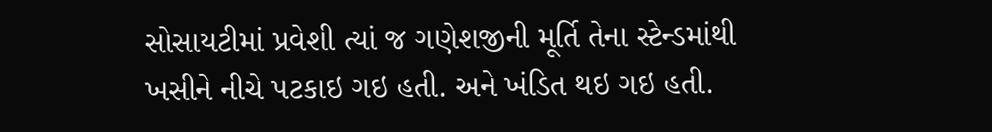સોસાયટીમાં પ્રવેશી ત્યાં જ ગણેશજીની મૂર્તિ તેના સ્ટેન્ડમાંથી ખસીને નીચે પટકાઇ ગઇ હતી. અને ખંડિત થઇ ગઇ હતી.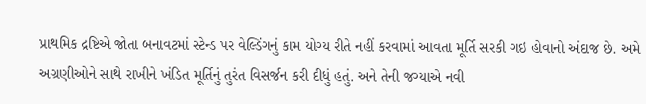પ્રાથમિક દ્રષ્ટિએ જોતા બનાવટમાં સ્ટેન્ડ પર વેલ્ડિંગનું કામ યોગ્ય રીતે નહીં કરવામાં આવતા મૂર્તિ સરકી ગઇ હોવાનો અંદાજ છે. અમે અગ્રણીઓને સાથે રાખીને ખંડિત મૂર્તિનું તુરંત વિસર્જન કરી દીધું હતું. અને તેની જગ્યાએ નવી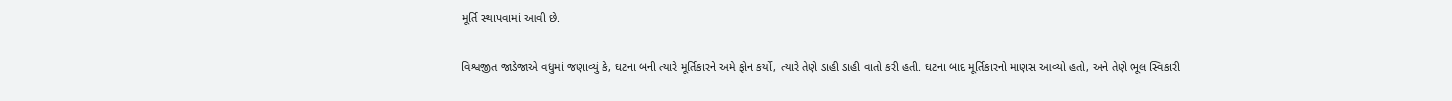મૂર્તિ સ્થાપવામાં આવી છે.

વિશ્વજીત જાડેજાએ વધુમાં જણાવ્યું કે, ઘટના બની ત્યારે મૂર્તિકારને અમે ફોન કર્યો, ત્યારે તેણે ડાહી ડાહી વાતો કરી હતી. ઘટના બાદ મૂર્તિકારનો માણસ આવ્યો હતો, અને તેણે ભૂલ સ્વિકારી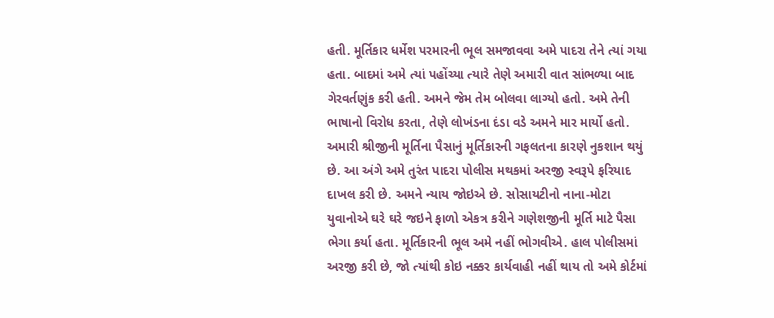હતી. મૂર્તિકાર ધર્મેશ પરમારની ભૂલ સમજાવવા અમે પાદરા તેને ત્યાં ગયા હતા. બાદમાં અમે ત્યાં પહોંચ્યા ત્યારે તેણે અમારી વાત સાંભળ્યા બાદ ગેરવર્તણુંક કરી હતી. અમને જેમ તેમ બોલવા લાગ્યો હતો. અમે તેની ભાષાનો વિરોધ કરતા, તેણે લોખંડના દંડા વડે અમને માર માર્યો હતો. અમારી શ્રીજીની મૂર્તિના પૈસાનું મૂર્તિકારની ગફલતના કારણે નુકશાન થયું છે. આ અંગે અમે તુરંત પાદરા પોલીસ મથકમાં અરજી સ્વરૂપે ફરિયાદ દાખલ કરી છે. અમને ન્યાય જોઇએ છે. સોસાયટીનો નાના-મોટા યુવાનોએ ઘરે ઘરે જઇને ફાળો એકત્ર કરીને ગણેશજીની મૂર્તિ માટે પૈસા ભેગા કર્યા હતા. મૂર્તિકારની ભૂલ અમે નહીં ભોગવીએ. હાલ પોલીસમાં અરજી કરી છે, જો ત્યાંથી કોઇ નક્કર કાર્યવાહી નહીં થાય તો અમે કોર્ટમાં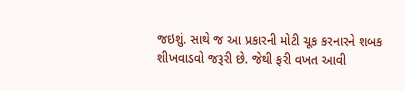જઇશું. સાથે જ આ પ્રકારની મોટી ચૂક કરનારને શબક શીખવાડવો જરૂરી છે. જેથી ફરી વખત આવી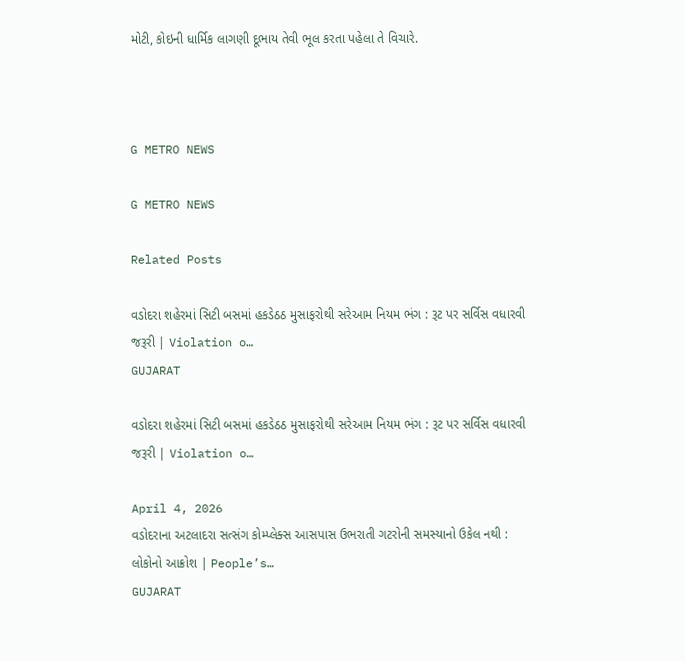મોટી, કોઇની ધાર્મિક લાગણી દૂભાય તેવી ભૂલ કરતા પહેલા તે વિચારે.



G METRO NEWS

G METRO NEWS

Related Posts

વડોદરા શહેરમાં સિટી બસમાં હકડેઠઠ મુસાફરોથી સરેઆમ નિયમ ભંગ : રૂટ પર સર્વિસ વધારવી જરૂરી | Violation o…
GUJARAT

વડોદરા શહેરમાં સિટી બસમાં હકડેઠઠ મુસાફરોથી સરેઆમ નિયમ ભંગ : રૂટ પર સર્વિસ વધારવી જરૂરી | Violation o…

April 4, 2026
વડોદરાના અટલાદરા સત્સંગ કોમ્પ્લેક્સ આસપાસ ઉભરાતી ગટરોની સમસ્યાનો ઉકેલ નથી : લોકોનો આક્રોશ | People’s…
GUJARAT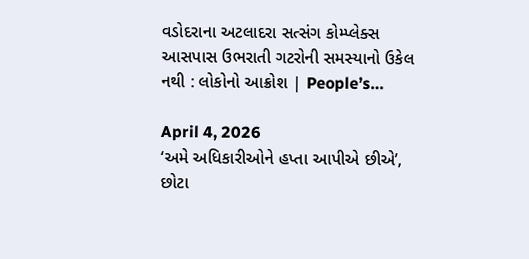વડોદરાના અટલાદરા સત્સંગ કોમ્પ્લેક્સ આસપાસ ઉભરાતી ગટરોની સમસ્યાનો ઉકેલ નથી : લોકોનો આક્રોશ | People’s…

April 4, 2026
‘અમે અધિકારીઓને હપ્તા આપીએ છીએ’, છોટા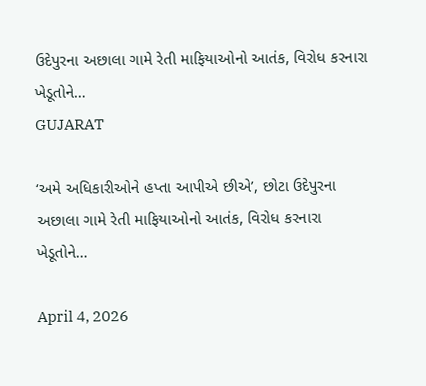ઉદેપુરના અછાલા ગામે રેતી માફિયાઓનો આતંક, વિરોધ કરનારા ખેડૂતોને…
GUJARAT

‘અમે અધિકારીઓને હપ્તા આપીએ છીએ’, છોટા ઉદેપુરના અછાલા ગામે રેતી માફિયાઓનો આતંક, વિરોધ કરનારા ખેડૂતોને…

April 4, 2026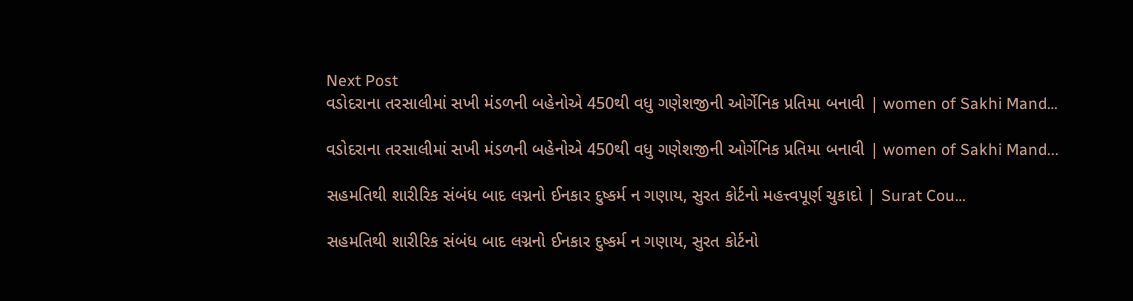Next Post
વડોદરાના તરસાલીમાં સખી મંડળની બહેનોએ 450થી વધુ ગણેશજીની ઓર્ગેનિક પ્રતિમા બનાવી | women of Sakhi Mand…

વડોદરાના તરસાલીમાં સખી મંડળની બહેનોએ 450થી વધુ ગણેશજીની ઓર્ગેનિક પ્રતિમા બનાવી | women of Sakhi Mand...

સહમતિથી શારીરિક સંબંધ બાદ લગ્નનો ઈનકાર દુષ્કર્મ ન ગણાય, સુરત કોર્ટનો મહત્ત્વપૂર્ણ ચુકાદો | Surat Cou…

સહમતિથી શારીરિક સંબંધ બાદ લગ્નનો ઈનકાર દુષ્કર્મ ન ગણાય, સુરત કોર્ટનો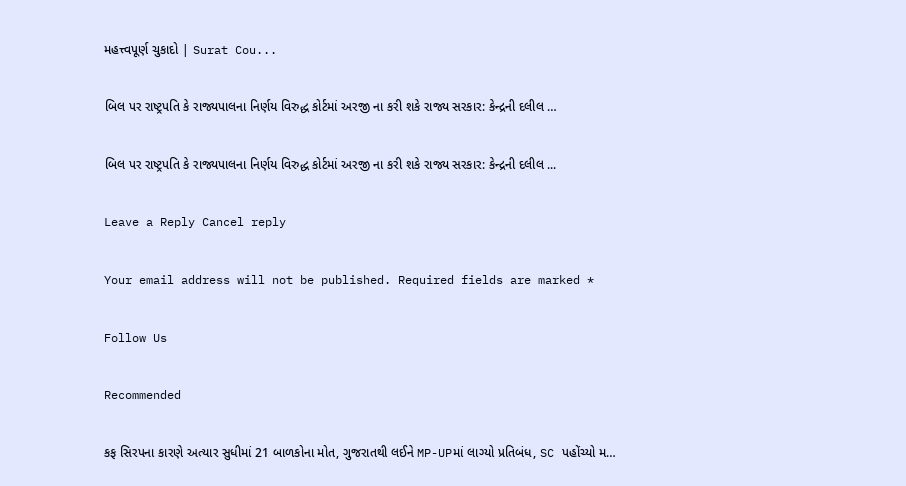મહત્ત્વપૂર્ણ ચુકાદો | Surat Cou...

બિલ પર રાષ્ટ્રપતિ કે રાજ્યપાલના નિર્ણય વિરુદ્ધ કોર્ટમાં અરજી ના કરી શકે રાજ્ય સરકાર: કેન્દ્રની દલીલ …

બિલ પર રાષ્ટ્રપતિ કે રાજ્યપાલના નિર્ણય વિરુદ્ધ કોર્ટમાં અરજી ના કરી શકે રાજ્ય સરકાર: કેન્દ્રની દલીલ ...

Leave a Reply Cancel reply

Your email address will not be published. Required fields are marked *

Follow Us

Recommended

કફ સિરપના કારણે અત્યાર સુધીમાં 21 બાળકોના મોત, ગુજરાતથી લઈને MP-UPમાં લાગ્યો પ્રતિબંધ, SC પહોંચ્યો મ…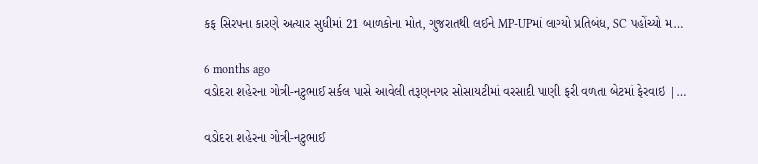કફ સિરપના કારણે અત્યાર સુધીમાં 21 બાળકોના મોત, ગુજરાતથી લઈને MP-UPમાં લાગ્યો પ્રતિબંધ, SC પહોંચ્યો મ…

6 months ago
વડોદરા શહેરના ગોત્રી-નટુભાઈ સર્કલ પાસે આવેલી તરૂણનગર સોસાયટીમાં વરસાદી પાણી ફરી વળતા બેટમાં ફેરવાઇ |…

વડોદરા શહેરના ગોત્રી-નટુભાઈ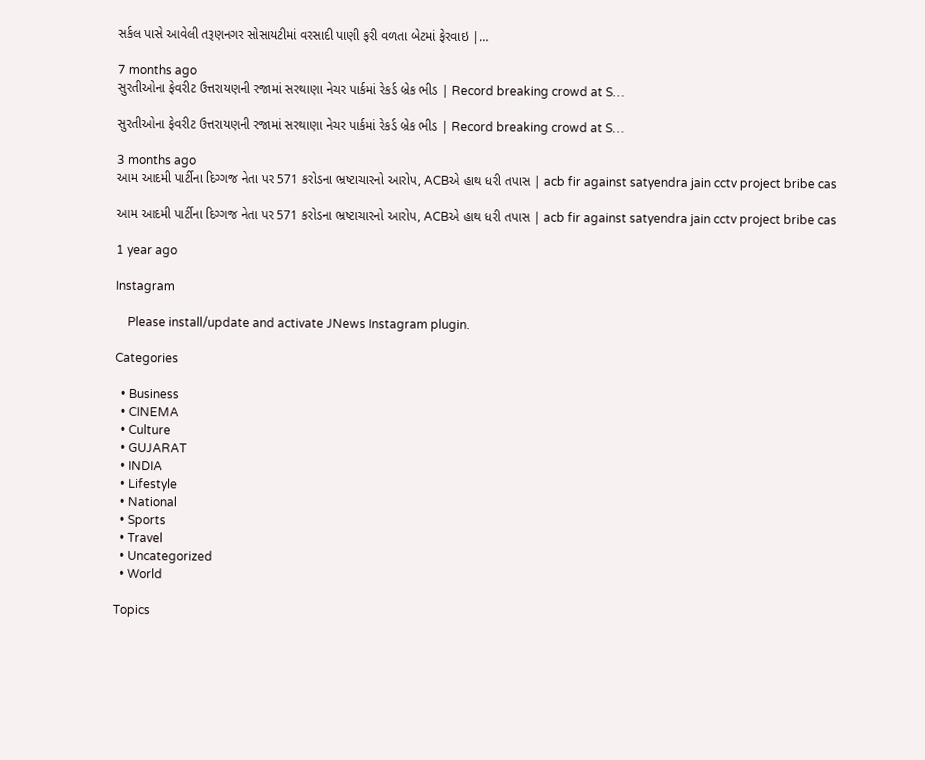સર્કલ પાસે આવેલી તરૂણનગર સોસાયટીમાં વરસાદી પાણી ફરી વળતા બેટમાં ફેરવાઇ |…

7 months ago
સુરતીઓના ફેવરીટ ઉત્તરાયણની રજામાં સરથાણા નેચર પાર્કમાં રેકર્ડ બ્રેક ભીડ | Record breaking crowd at S…

સુરતીઓના ફેવરીટ ઉત્તરાયણની રજામાં સરથાણા નેચર પાર્કમાં રેકર્ડ બ્રેક ભીડ | Record breaking crowd at S…

3 months ago
આમ આદમી પાર્ટીના દિગ્ગજ નેતા પર 571 કરોડના ભ્રષ્ટાચારનો આરોપ, ACBએ હાથ ધરી તપાસ | acb fir against satyendra jain cctv project bribe cas

આમ આદમી પાર્ટીના દિગ્ગજ નેતા પર 571 કરોડના ભ્રષ્ટાચારનો આરોપ, ACBએ હાથ ધરી તપાસ | acb fir against satyendra jain cctv project bribe cas

1 year ago

Instagram

    Please install/update and activate JNews Instagram plugin.

Categories

  • Business
  • CINEMA
  • Culture
  • GUJARAT
  • INDIA
  • Lifestyle
  • National
  • Sports
  • Travel
  • Uncategorized
  • World

Topics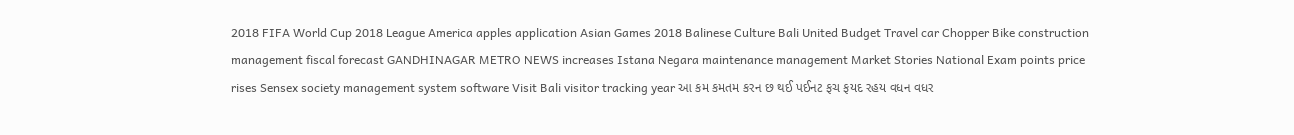2018 FIFA World Cup 2018 League America apples application Asian Games 2018 Balinese Culture Bali United Budget Travel car Chopper Bike construction management fiscal forecast GANDHINAGAR METRO NEWS increases Istana Negara maintenance management Market Stories National Exam points price rises Sensex society management system software Visit Bali visitor tracking year આ કમ કમતમ કરન છ થઈ પઈનટ ફચ ફયદ રહય વધન વધર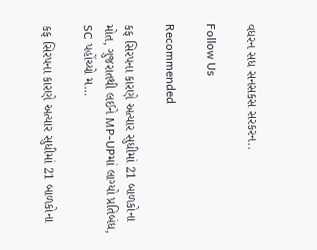વધરન સધ સનસકસ સરકરન..

Follow Us

Recommended

કફ સિરપના કારણે અત્યાર સુધીમાં 21 બાળકોના મોત, ગુજરાતથી લઈને MP-UPમાં લાગ્યો પ્રતિબંધ, SC પહોંચ્યો મ…

કફ સિરપના કારણે અત્યાર સુધીમાં 21 બાળકોના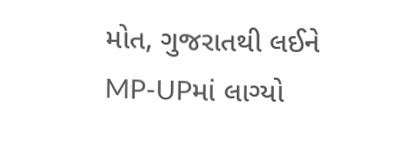મોત, ગુજરાતથી લઈને MP-UPમાં લાગ્યો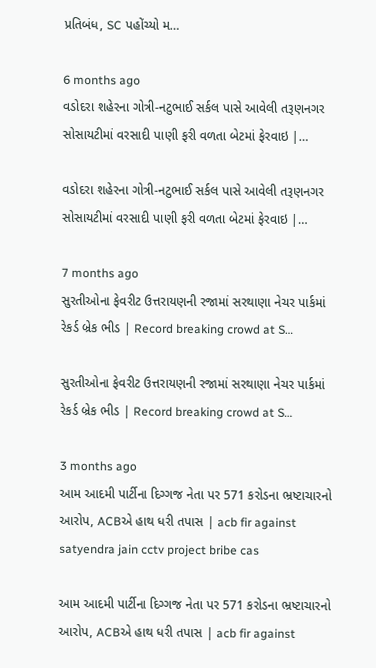પ્રતિબંધ, SC પહોંચ્યો મ…

6 months ago
વડોદરા શહેરના ગોત્રી-નટુભાઈ સર્કલ પાસે આવેલી તરૂણનગર સોસાયટીમાં વરસાદી પાણી ફરી વળતા બેટમાં ફેરવાઇ |…

વડોદરા શહેરના ગોત્રી-નટુભાઈ સર્કલ પાસે આવેલી તરૂણનગર સોસાયટીમાં વરસાદી પાણી ફરી વળતા બેટમાં ફેરવાઇ |…

7 months ago
સુરતીઓના ફેવરીટ ઉત્તરાયણની રજામાં સરથાણા નેચર પાર્કમાં રેકર્ડ બ્રેક ભીડ | Record breaking crowd at S…

સુરતીઓના ફેવરીટ ઉત્તરાયણની રજામાં સરથાણા નેચર પાર્કમાં રેકર્ડ બ્રેક ભીડ | Record breaking crowd at S…

3 months ago
આમ આદમી પાર્ટીના દિગ્ગજ નેતા પર 571 કરોડના ભ્રષ્ટાચારનો આરોપ, ACBએ હાથ ધરી તપાસ | acb fir against satyendra jain cctv project bribe cas

આમ આદમી પાર્ટીના દિગ્ગજ નેતા પર 571 કરોડના ભ્રષ્ટાચારનો આરોપ, ACBએ હાથ ધરી તપાસ | acb fir against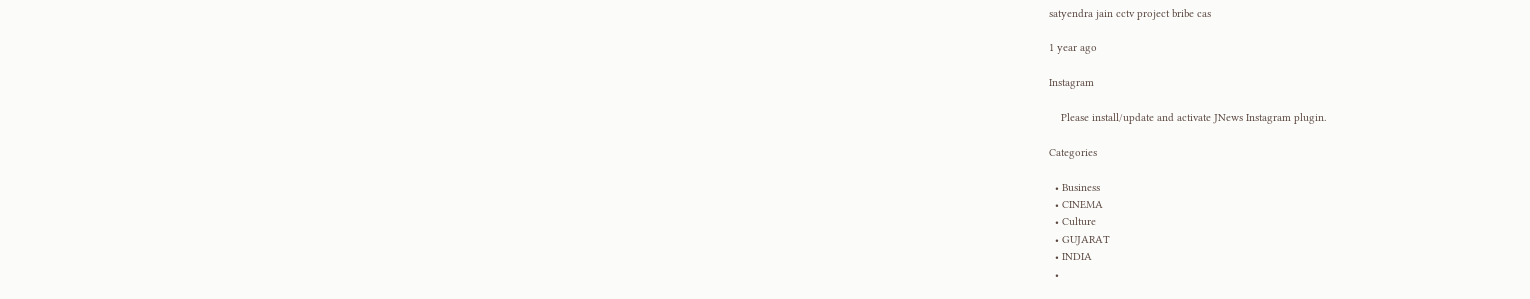satyendra jain cctv project bribe cas

1 year ago

Instagram

    Please install/update and activate JNews Instagram plugin.

Categories

  • Business
  • CINEMA
  • Culture
  • GUJARAT
  • INDIA
  •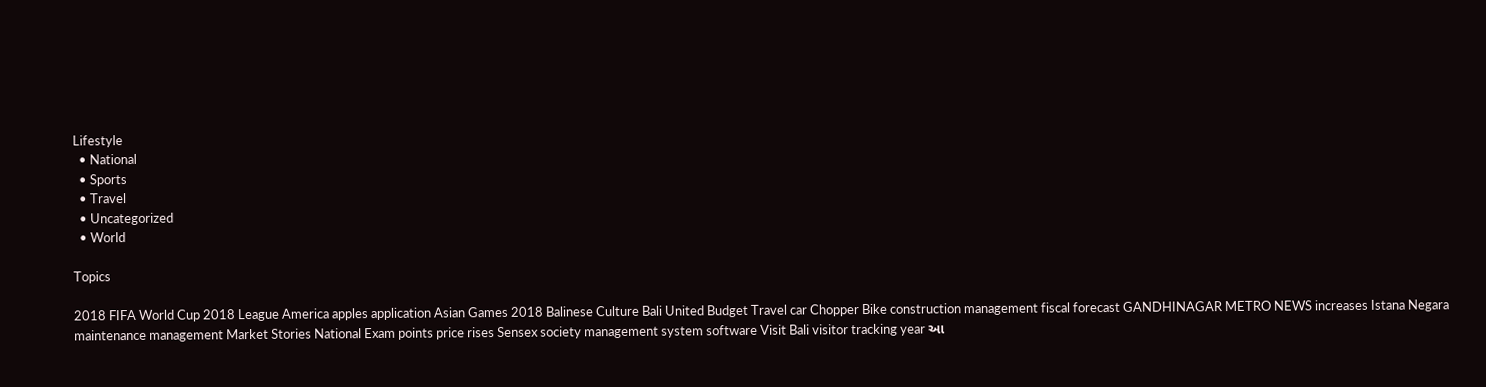Lifestyle
  • National
  • Sports
  • Travel
  • Uncategorized
  • World

Topics

2018 FIFA World Cup 2018 League America apples application Asian Games 2018 Balinese Culture Bali United Budget Travel car Chopper Bike construction management fiscal forecast GANDHINAGAR METRO NEWS increases Istana Negara maintenance management Market Stories National Exam points price rises Sensex society management system software Visit Bali visitor tracking year આ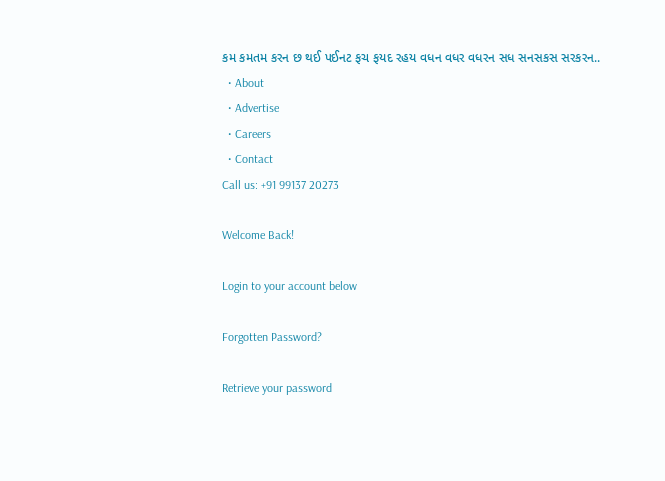કમ કમતમ કરન છ થઈ પઈનટ ફચ ફયદ રહય વધન વધર વધરન સધ સનસકસ સરકરન..
  • About
  • Advertise
  • Careers
  • Contact
Call us: +91 99137 20273

Welcome Back!

Login to your account below

Forgotten Password?

Retrieve your password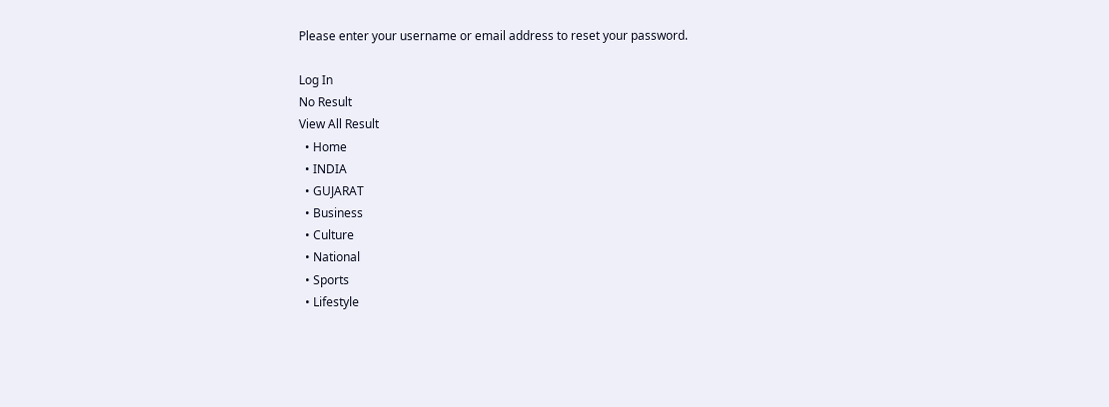Please enter your username or email address to reset your password.

Log In
No Result
View All Result
  • Home
  • INDIA
  • GUJARAT
  • Business
  • Culture
  • National
  • Sports
  • Lifestyle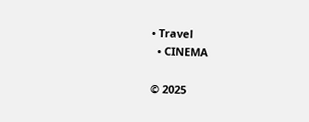• Travel
  • CINEMA

© 2025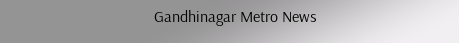Gandhinagar Metro News